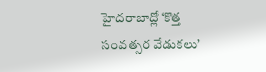హైదరాబాద్లో ‘కొత్త సంవత్సర వేడుకలు’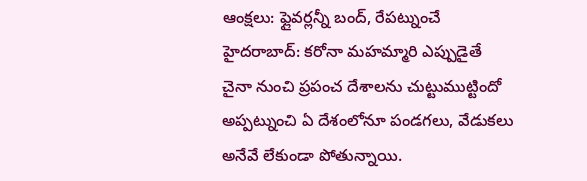ఆంక్షలు: ఫ్లైవర్లన్నీ బంద్, రేపట్నుంచే
హైదరాబాద్: కరోనా మహమ్మారి ఎప్పుడైతే చైనా నుంచి ప్రపంచ దేశాలను చుట్టుముట్టిందో అప్పట్నుంచి ఏ దేశంలోనూ పండగలు, వేడుకలు అనేవే లేకుండా పోతున్నాయి.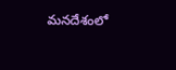మనదేశంలో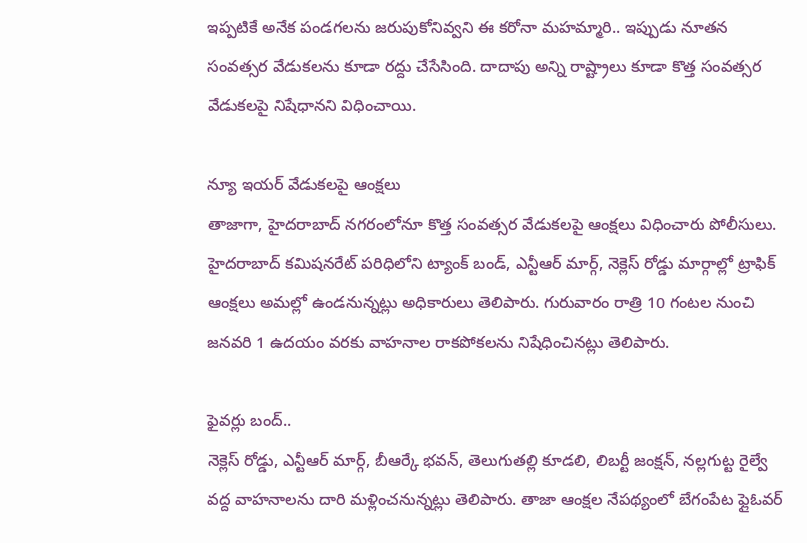ఇప్పటికే అనేక పండగలను జరుపుకోనివ్వని ఈ కరోనా మహమ్మారి.. ఇప్పుడు నూతన సంవత్సర వేడుకలను కూడా రద్దు చేసేసింది. దాదాపు అన్ని రాష్ట్రాలు కూడా కొత్త సంవత్సర వేడుకలపై నిషేధానని విధించాయి.

న్యూ ఇయర్ వేడుకలపై ఆంక్షలు
తాజాగా, హైదరాబాద్ నగరంలోనూ కొత్త సంవత్సర వేడుకలపై ఆంక్షలు విధించారు పోలీసులు. హైదరాబాద్ కమిషనరేట్ పరిధిలోని ట్యాంక్ బండ్, ఎన్టీఆర్ మార్గ్, నెక్లెస్ రోడ్డు మార్గాల్లో ట్రాఫిక్ ఆంక్షలు అమల్లో ఉండనున్నట్లు అధికారులు తెలిపారు. గురువారం రాత్రి 10 గంటల నుంచి జనవరి 1 ఉదయం వరకు వాహనాల రాకపోకలను నిషేధించినట్లు తెలిపారు.

ఫైవర్లు బంద్..
నెక్లెస్ రోడ్డు, ఎన్టీఆర్ మార్గ్, బీఆర్కే భవన్, తెలుగుతల్లి కూడలి, లిబర్టీ జంక్షన్, నల్లగుట్ట రైల్వే వద్ద వాహనాలను దారి మళ్లించనున్నట్లు తెలిపారు. తాజా ఆంక్షల నేపథ్యంలో బేగంపేట ఫ్లైఓవర్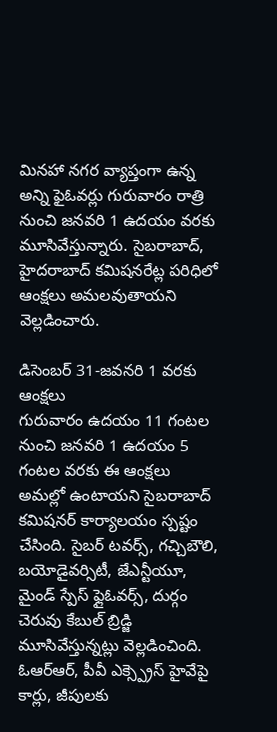మినహా నగర వ్యాప్తంగా ఉన్న అన్ని ఫైఓవర్లు గురువారం రాత్రి నుంచి జనవరి 1 ఉదయం వరకు మూసివేస్తున్నారు. సైబరాబాద్, హైదరాబాద్ కమిషనరేట్ల పరిధిలో ఆంక్షలు అమలవుతాయని వెల్లడించారు.

డిసెంబర్ 31-జవనరి 1 వరకు ఆంక్షలు
గురువారం ఉదయం 11 గంటల నుంచి జనవరి 1 ఉదయం 5 గంటల వరకు ఈ ఆంక్షలు అమల్లో ఉంటాయని సైబరాబాద్ కమిషనర్ కార్యాలయం స్పష్టం చేసింది. సైబర్ టవర్స్, గచ్చిబౌలి, బయోడైవర్సిటీ, జేఎన్టీయూ, మైండ్ స్పేస్ ఫ్లైఓవర్స్, దుర్గం చెరువు కేబుల్ బ్రిడ్జి మూసివేస్తున్నట్లు వెల్లడించింది. ఓఆర్ఆర్, పీవీ ఎక్స్ప్రెస్ హైవేపై కార్లు, జీపులకు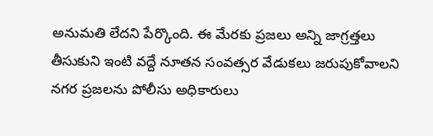అనుమతి లేదని పేర్కొంది. ఈ మేరకు ప్రజలు అన్ని జాగ్రత్తలు తీసుకుని ఇంటి వద్దే నూతన సంవత్సర వేడుకలు జరుపుకోవాలని నగర ప్రజలను పోలీసు అధికారులు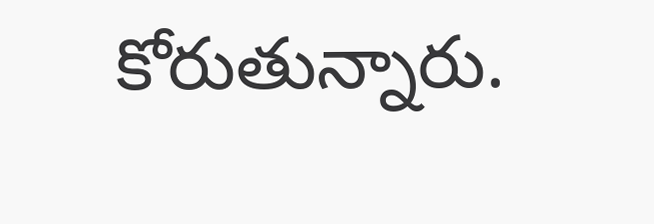కోరుతున్నారు.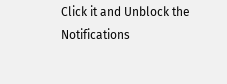Click it and Unblock the Notifications